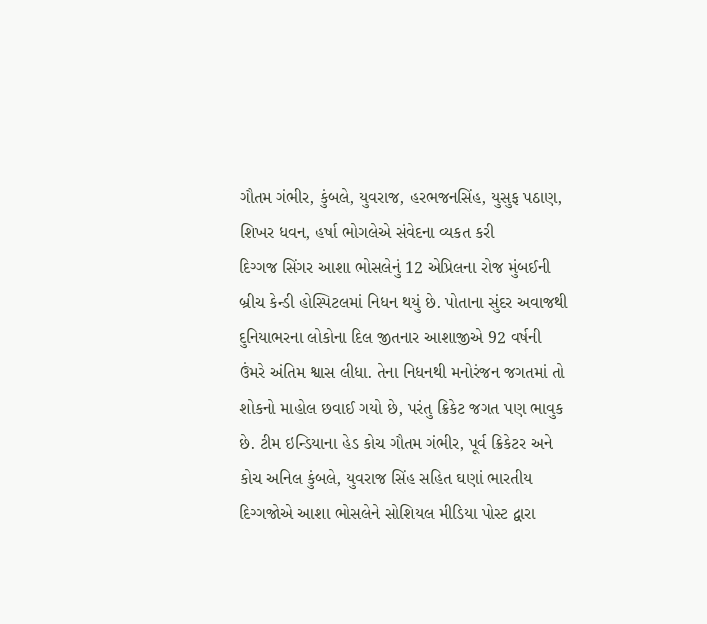ગૌતમ ગંભીર, કુંબલે, યુવરાજ, હરભજનસિંહ, યુસુફ પઠાણ, શિખર ધવન, હર્ષા ભોગલેએ સંવેદના વ્યકત કરી
દિગ્ગજ સિંગર આશા ભોસલેનું 12 એપ્રિલના રોજ મુંબઈની બ્રીચ કેન્ડી હોસ્પિટલમાં નિધન થયું છે. પોતાના સુંદર અવાજથી દુનિયાભરના લોકોના દિલ જીતનાર આશાજીએ 92 વર્ષની ઉંમરે અંતિમ શ્વાસ લીધા. તેના નિધનથી મનોરંજન જગતમાં તો શોકનો માહોલ છવાઈ ગયો છે, પરંતુ ક્રિકેટ જગત પણ ભાવુક છે. ટીમ ઇન્ડિયાના હેડ કોચ ગૌતમ ગંભીર, પૂર્વ ક્રિકેટર અને કોચ અનિલ કુંબલે, યુવરાજ સિંહ સહિત ઘણાં ભારતીય દિગ્ગજોએ આશા ભોસલેને સોશિયલ મીડિયા પોસ્ટ દ્વારા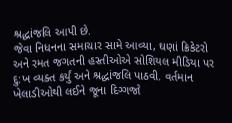શ્રદ્ધાંજલિ આપી છે.
જેવા નિધનના સમાચાર સામે આવ્યા, ઘણાં ક્રિકેટરો અને રમત જગતની હસ્તીઓએ સોશિયલ મીડિયા પર દુ:ખ વ્યક્ત કર્યું અને શ્રદ્ધાંજલિ પાઠવી. વર્તમાન ખેલાડીઓથી લઈને જૂના દિગ્ગજો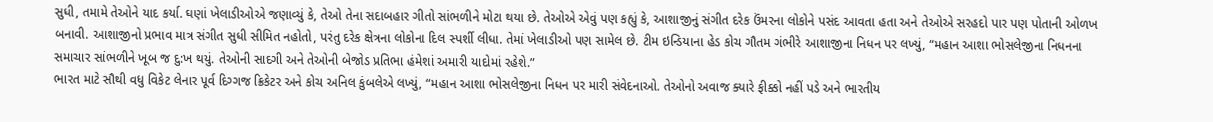સુધી, તમામે તેઓને યાદ કર્યા. ઘણાં ખેલાડીઓએ જણાવ્યું કે, તેઓ તેના સદાબહાર ગીતો સાંભળીને મોટા થયા છે. તેઓએ એવું પણ કહ્યું કે, આશાજીનું સંગીત દરેક ઉંમરના લોકોને પસંદ આવતા હતા અને તેઓએ સરહદો પાર પણ પોતાની ઓળખ બનાવી. આશાજીનો પ્રભાવ માત્ર સંગીત સુધી સીમિત નહોતો, પરંતુ દરેક ક્ષેત્રના લોકોના દિલ સ્પર્શી લીધા. તેમાં ખેલાડીઓ પણ સામેલ છે. ટીમ ઇન્ડિયાના હેડ કોચ ગૌતમ ગંભીરે આશાજીના નિધન પર લખ્યું, “મહાન આશા ભોસલેજીના નિધનના સમાચાર સાંભળીને ખૂબ જ દુ:ખ થયું. તેઓની સાદગી અને તેઓની બેજોડ પ્રતિભા હંમેશાં અમારી યાદોમાં રહેશે.”
ભારત માટે સૌથી વધુ વિકેટ લેનાર પૂર્વ દિગ્ગજ ક્રિકેટર અને કોચ અનિલ કુંબલેએ લખ્યું, “મહાન આશા ભોસલેજીના નિધન પર મારી સંવેદનાઓ. તેઓનો અવાજ ક્યારે ફીક્કો નહીં પડે અને ભારતીય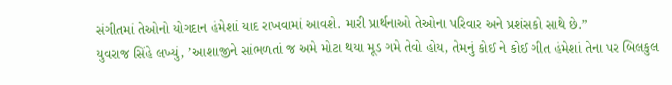સંગીતમાં તેઓનો યોગદાન હંમેશાં યાદ રાખવામાં આવશે. મારી પ્રાર્થનાઓ તેઓના પરિવાર અને પ્રશંસકો સાથે છે.”
યુવરાજ સિંહે લખ્યું, ’આશાજીને સાંભળતાં જ અમે મોટા થયા મૂડ ગમે તેવો હોય, તેમનું કોઈ ને કોઈ ગીત હંમેશાં તેના પર બિલકુલ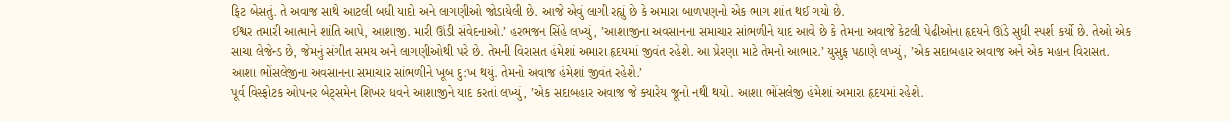ફિટ બેસતું. તે અવાજ સાથે આટલી બધી યાદો અને લાગણીઓ જોડાયેલી છે. આજે એવું લાગી રહ્યું છે કે અમારા બાળપણનો એક ભાગ શાંત થઈ ગયો છે.
ઈશ્વર તમારી આત્માને શાંતિ આપે, આશાજી. મારી ઊંડી સંવેદનાઓ.’ હરભજન સિંહે લખ્યું, ’આશાજીના અવસાનના સમાચાર સાંભળીને યાદ આવે છે કે તેમના અવાજે કેટલી પેઢીઓના હૃદયને ઊંડે સુધી સ્પર્શ કર્યો છે. તેઓ એક સાચા લેજેન્ડ છે, જેમનું સંગીત સમય અને લાગણીઓથી પરે છે. તેમની વિરાસત હંમેશાં અમારા હૃદયમાં જીવંત રહેશે. આ પ્રેરણા માટે તેમનો આભાર.’ યુસુફ પઠાણે લખ્યું, ’એક સદાબહાર અવાજ અને એક મહાન વિરાસત. આશા ભોંસલેજીના અવસાનના સમાચાર સાંભળીને ખૂબ દુ:ખ થયું. તેમનો અવાજ હંમેશાં જીવંત રહેશે.’
પૂર્વ વિસ્ફોટક ઓપનર બેટ્સમેન શિખર ધવને આશાજીને યાદ કરતાં લખ્યું, ’એક સદાબહાર અવાજ જે ક્યારેય જૂનો નથી થયો. આશા ભોંસલેજી હંમેશાં અમારા હૃદયમાં રહેશે.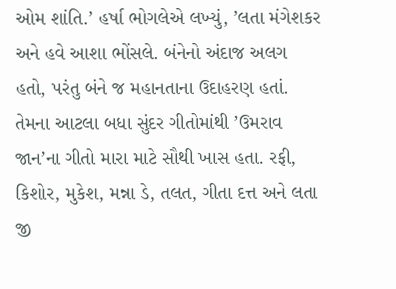ઓમ શાંતિ.’ હર્ષા ભોગલેએ લખ્યું, ’લતા મંગેશકર અને હવે આશા ભોંસલે. બંનેનો અંદાજ અલગ હતો, પરંતુ બંને જ મહાનતાના ઉદાહરણ હતાં. તેમના આટલા બધા સુંદર ગીતોમાંથી ’ઉમરાવ જાન’ના ગીતો મારા માટે સૌથી ખાસ હતા. રફી, કિશોર, મુકેશ, મન્ના ડે, તલત, ગીતા દત્ત અને લતા જી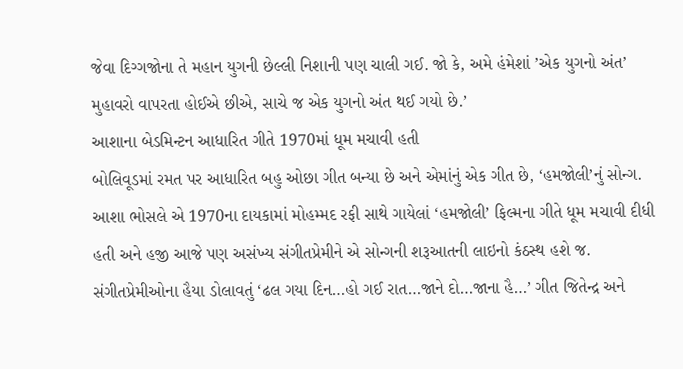જેવા દિગ્ગજોના તે મહાન યુગની છેલ્લી નિશાની પણ ચાલી ગઈ. જો કે, અમે હંમેશાં ’એક યુગનો અંત’ મુહાવરો વાપરતા હોઈએ છીએ, સાચે જ એક યુગનો અંત થઈ ગયો છે.’
આશાના બેડમિન્ટન આધારિત ગીતે 1970માં ધૂમ મચાવી હતી
બોલિવૂડમાં રમત પર આધારિત બહુ ઓછા ગીત બન્યા છે અને એમાંનું એક ગીત છે, ‘હમજોલી’નું સોન્ગ. આશા ભોસલે એ 1970ના દાયકામાં મોહમ્મદ રફી સાથે ગાયેલાં ‘હમજોલી’ ફિલ્મના ગીતે ધૂમ મચાવી દીધી હતી અને હજી આજે પણ અસંખ્ય સંગીતપ્રેમીને એ સોન્ગની શરૂઆતની લાઇનો કંઠસ્થ હશે જ. સંગીતપ્રેમીઓના હૈયા ડોલાવતું ‘ઢલ ગયા દિન…હો ગઈ રાત…જાને દો…જાના હૈ…’ ગીત જિતેન્દ્ર અને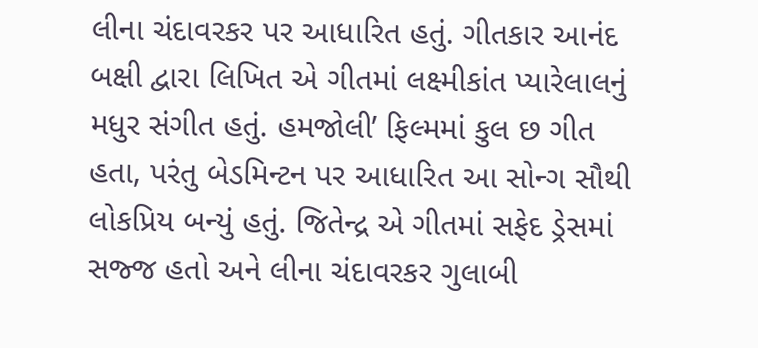લીના ચંદાવરકર પર આધારિત હતું. ગીતકાર આનંદ બક્ષી દ્વારા લિખિત એ ગીતમાં લક્ષ્મીકાંત પ્યારેલાલનું મધુર સંગીત હતું. હમજોલી’ ફિલ્મમાં કુલ છ ગીત હતા, પરંતુ બેડમિન્ટન પર આધારિત આ સોન્ગ સૌથી લોકપ્રિય બન્યું હતું. જિતેન્દ્ર એ ગીતમાં સફેદ ડ્રેસમાં સજ્જ હતો અને લીના ચંદાવરકર ગુલાબી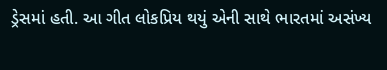ડ્રેસમાં હતી. આ ગીત લોકપ્રિય થયું એની સાથે ભારતમાં અસંખ્ય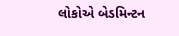લોકોએ બેડમિન્ટન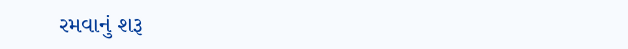રમવાનું શરૂ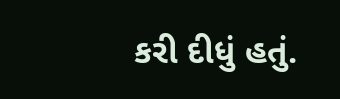કરી દીધું હતું.